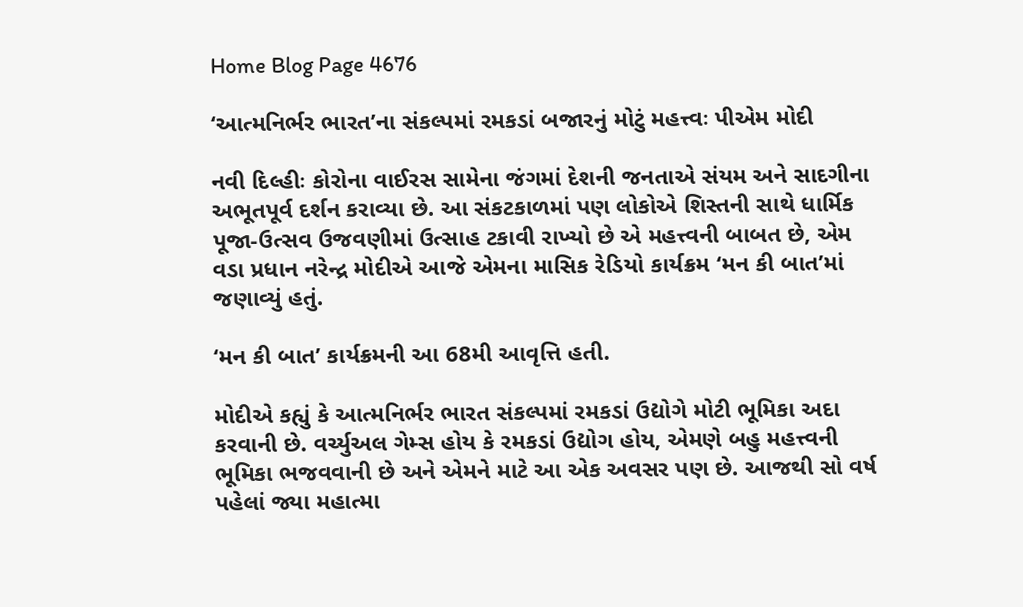Home Blog Page 4676

‘આત્મનિર્ભર ભારત’ના સંકલ્પમાં રમકડાં બજારનું મોટું મહત્ત્વઃ પીએમ મોદી

નવી દિલ્હીઃ કોરોના વાઈરસ સામેના જંગમાં દેશની જનતાએ સંયમ અને સાદગીના અભૂતપૂર્વ દર્શન કરાવ્યા છે. આ સંકટકાળમાં પણ લોકોએ શિસ્તની સાથે ધાર્મિક પૂજા-ઉત્સવ ઉજવણીમાં ઉત્સાહ ટકાવી રાખ્યો છે એ મહત્ત્વની બાબત છે, એમ વડા પ્રધાન નરેન્દ્ર મોદીએ આજે એમના માસિક રેડિયો કાર્યક્રમ ‘મન કી બાત’માં જણાવ્યું હતું.

‘મન કી બાત’ કાર્યક્રમની આ 68મી આવૃત્તિ હતી.

મોદીએ કહ્યું કે આત્મનિર્ભર ભારત સંકલ્પમાં રમકડાં ઉદ્યોગે મોટી ભૂમિકા અદા કરવાની છે. વર્ચ્યુઅલ ગેમ્સ હોય કે રમકડાં ઉદ્યોગ હોય, એમણે બહુ મહત્ત્વની ભૂમિકા ભજવવાની છે અને એમને માટે આ એક અવસર પણ છે. આજથી સો વર્ષ પહેલાં જ્યા મહાત્મા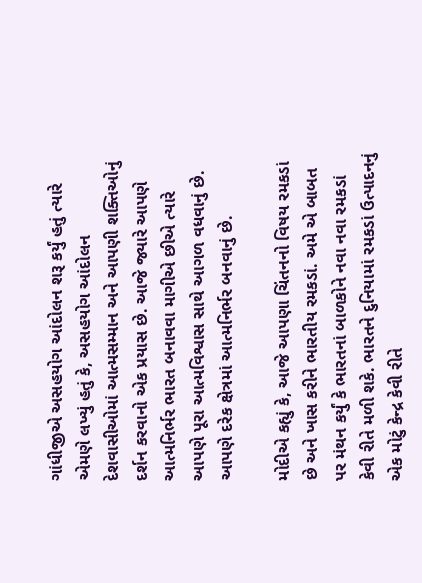ગાંધીજીએ અસહયોગ આંદોલન શરૂ કર્યું હતું ત્યારે એમણે લખ્યું હતું કે, અસહયોગ આંદોલન દેશવાસીઓમાં આત્મસમ્માન અને આપણી શક્તિઓનું દર્શન કરવાનો એક પ્રયાસ છે. આજે જ્યારે આપણે આત્મનિર્ભર ભારત બનાવવા માગીએ છીએ ત્યારે આપણે પૂરા આત્મવિશ્વાસ સાથે આગળ વધવાનું છે. આપણે દરેક ક્ષેત્રમાં આત્મનિર્ભર બનવાનું છે.

મોદીએ કહ્યું કે, આજે આપણા ચિંતનનો વિષય રમકડાં છે અને ખાસ કરીને ભારતીય રમકડાં. અમે એ બાબત પર મંથન કર્યું કે ભારતનાં બાળકોને નવા નવા રમકડાં કેવી રીતે મળી શકે. ભારતને દુનિયામાં રમકડાં ઉત્પાદનનું એક મોટું કેન્દ્ર કેવી રીતે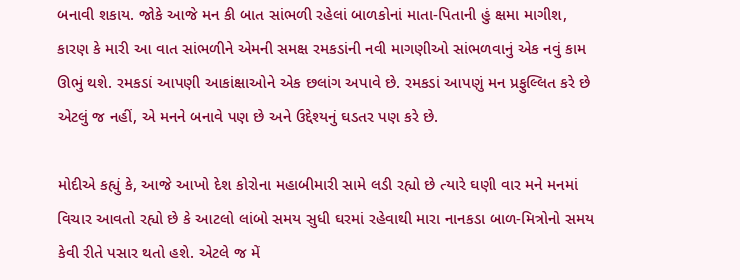બનાવી શકાય. જોકે આજે મન કી બાત સાંભળી રહેલાં બાળકોનાં માતા-પિતાની હું ક્ષમા માગીશ, કારણ કે મારી આ વાત સાંભળીને એમની સમક્ષ રમકડાંની નવી માગણીઓ સાંભળવાનું એક નવું કામ ઊભું થશે. રમકડાં આપણી આકાંક્ષાઓને એક છલાંગ અપાવે છે. રમકડાં આપણું મન પ્રફુલ્લિત કરે છે એટલું જ નહીં, એ મનને બનાવે પણ છે અને ઉદ્દેશ્યનું ઘડતર પણ કરે છે.

મોદીએ કહ્યું કે, આજે આખો દેશ કોરોના મહાબીમારી સામે લડી રહ્યો છે ત્યારે ઘણી વાર મને મનમાં વિચાર આવતો રહ્યો છે કે આટલો લાંબો સમય સુધી ઘરમાં રહેવાથી મારા નાનકડા બાળ-મિત્રોનો સમય કેવી રીતે પસાર થતો હશે. એટલે જ મેં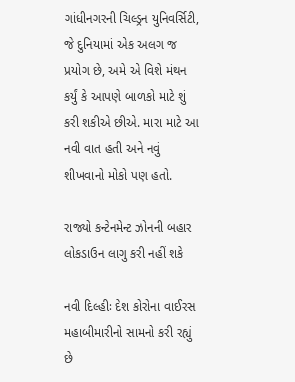ગાંધીનગરની ચિલ્ડ્રન યુનિવર્સિટી, જે દુનિયામાં એક અલગ જ પ્રયોગ છે, અમે એ વિશે મંથન કર્યું કે આપણે બાળકો માટે શું કરી શકીએ છીએ. મારા માટે આ નવી વાત હતી અને નવું શીખવાનો મોકો પણ હતો.

રાજ્યો કન્ટેનમેન્ટ ઝોનની બહાર લોકડાઉન લાગુ કરી નહીં શકે

નવી દિલ્હીઃ દેશ કોરોના વાઈરસ મહાબીમારીનો સામનો કરી રહ્યું છે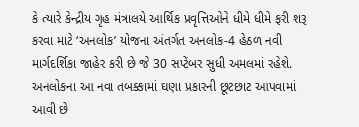કે ત્યારે કેન્દ્રીય ગૃહ મંત્રાલયે આર્થિક પ્રવૃત્તિઓને ધીમે ધીમે ફરી શરૂ કરવા માટે ‘અનલોક’ યોજના અંતર્ગત અનલોક-4 હેઠળ નવી માર્ગદર્શિકા જાહેર કરી છે જે 30 સપ્ટેંબર સુધી અમલમાં રહેશે. અનલોકના આ નવા તબક્કામાં ઘણા પ્રકારની છૂટછાટ આપવામાં આવી છે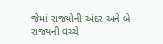જેમાં રાજ્યોની અંદર અને બે રાજ્યની વચ્ચે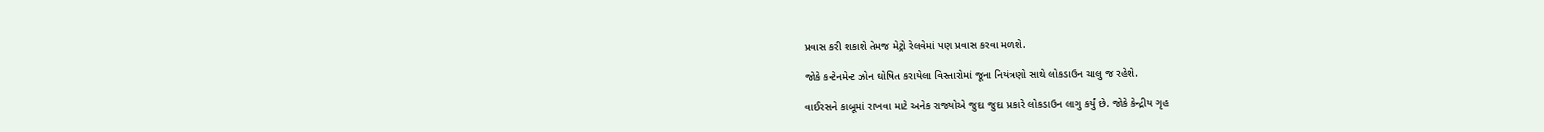પ્રવાસ કરી શકાશે તેમજ મેટ્રો રેલવેમાં પણ પ્રવાસ કરવા મળશે.

જોકે કન્ટેનમેન્ટ ઝોન ઘોષિત કરાયેલા વિસ્તારોમાં જૂના નિયંત્રણો સાથે લોકડાઉન ચાલુ જ રહેશે.

વાઈરસને કાબૂમાં રાખવા માટે અનેક રાજ્યોએ જુદા જુદા પ્રકારે લોકડાઉન લાગુ કર્યું છે. જોકે કેન્દ્રીય ગૃહ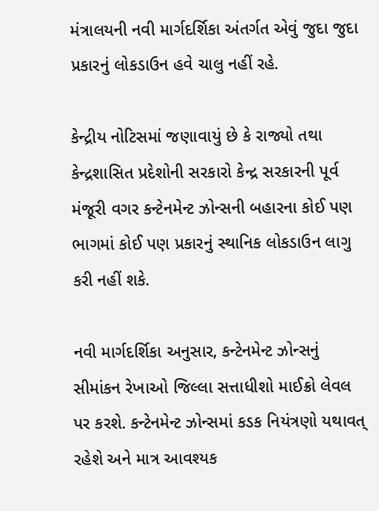મંત્રાલયની નવી માર્ગદર્શિકા અંતર્ગત એવું જુદા જુદા પ્રકારનું લોકડાઉન હવે ચાલુ નહીં રહે.

કેન્દ્રીય નોટિસમાં જણાવાયું છે કે રાજ્યો તથા કેન્દ્રશાસિત પ્રદેશોની સરકારો કેન્દ્ર સરકારની પૂર્વ મંજૂરી વગર કન્ટેનમેન્ટ ઝોન્સની બહારના કોઈ પણ ભાગમાં કોઈ પણ પ્રકારનું સ્થાનિક લોકડાઉન લાગુ કરી નહીં શકે.

નવી માર્ગદર્શિકા અનુસાર, કન્ટેનમેન્ટ ઝોન્સનું સીમાંકન રેખાઓ જિલ્લા સત્તાધીશો માઈક્રો લેવલ પર કરશે. કન્ટેનમેન્ટ ઝોન્સમાં કડક નિયંત્રણો યથાવત્ રહેશે અને માત્ર આવશ્યક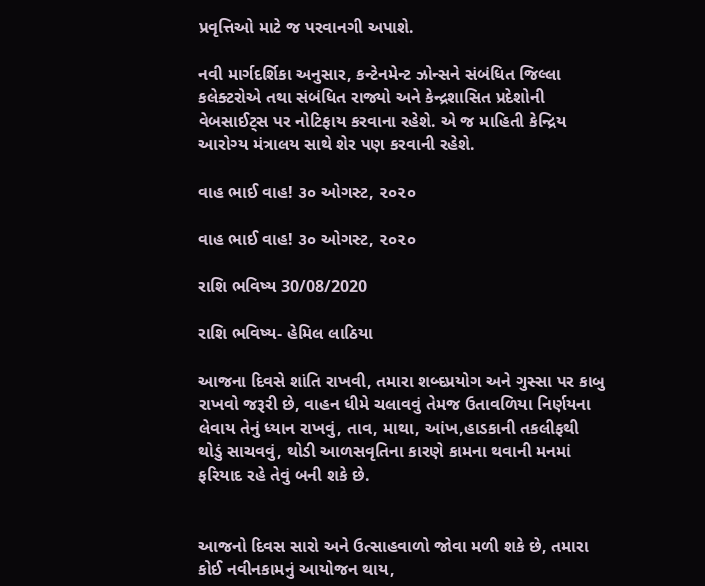પ્રવૃત્તિઓ માટે જ પરવાનગી અપાશે.

નવી માર્ગદર્શિકા અનુસાર, કન્ટેનમેન્ટ ઝોન્સને સંબંધિત જિલ્લા કલેક્ટરોએ તથા સંબંધિત રાજ્યો અને કેન્દ્રશાસિત પ્રદેશોની વેબસાઈટ્સ પર નોટિફાય કરવાના રહેશે. એ જ માહિતી કેન્દ્રિય આરોગ્ય મંત્રાલય સાથે શેર પણ કરવાની રહેશે.

વાહ ભાઈ વાહ! ૩૦ ઓગસ્ટ, ૨૦૨૦

વાહ ભાઈ વાહ! ૩૦ ઓગસ્ટ, ૨૦૨૦

રાશિ ભવિષ્ય 30/08/2020

રાશિ ભવિષ્ય- હેમિલ લાઠિયા

આજના દિવસે શાંતિ રાખવી, તમારા શબ્દપ્રયોગ અને ગુસ્સા પર કાબુ રાખવો જરૂરી છે, વાહન ધીમે ચલાવવું તેમજ ઉતાવળિયા નિર્ણયના લેવાય તેનું ધ્યાન રાખવું, તાવ, માથા, આંખ,હાડકાની તકલીફથી થોડું સાચવવું, થોડી આળસવૃતિના કારણે કામના થવાની મનમાં ફરિયાદ રહે તેવું બની શકે છે.


આજનો દિવસ સારો અને ઉત્સાહવાળો જોવા મળી શકે છે, તમારા કોઈ નવીનકામનું આયોજન થાય,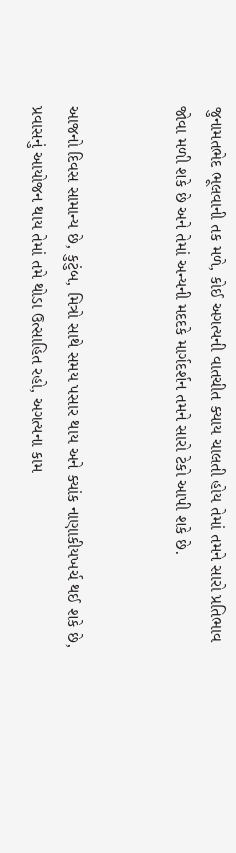જુનામતભેદ ભૂલવાની તક મળે, કોઈ અગત્યની વાતચીત ક્યાય ચાલતી હોય તેમાં તમને સારો પ્રતિભાવ જોવા મળી શકે છે અને તેમાં અન્યની મદદકે માર્ગદર્શન તમને સારો ટેકો આપી શકે છે.


આજનો દિવસ સામાન્ય છે, કુટુંબ, મિત્રો સાથે સમય પસાર થાય અને ક્યાંક નાણાકીયખર્ચ થઈ શકે છે, પ્રવાસનું આયોજન થાય તેમાં તમે થોડા ઉત્સાહિત રહો, અગત્યના કામ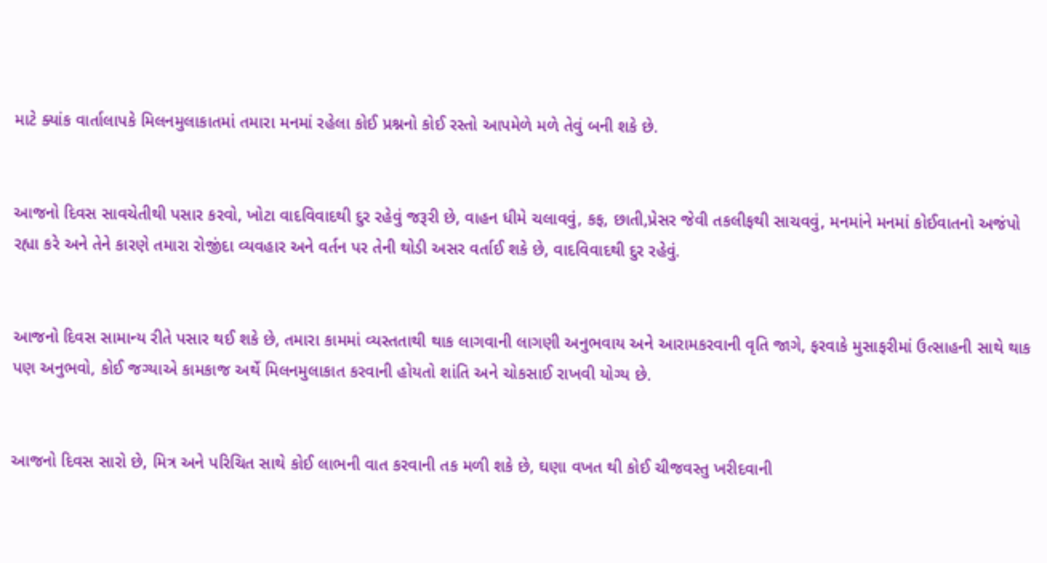માટે ક્યાંક વાર્તાલાપકે મિલનમુલાકાતમાં તમારા મનમાં રહેલા કોઈ પ્રશ્નનો કોઈ રસ્તો આપમેળે મળે તેવું બની શકે છે.


આજનો દિવસ સાવચેતીથી પસાર કરવો, ખોટા વાદવિવાદથી દુર રહેવું જરૂરી છે, વાહન ધીમે ચલાવવું, કફ, છાતી,પ્રેસર જેવી તકલીફથી સાચવવું, મનમાંને મનમાં કોઈવાતનો અજંપો રહ્યા કરે અને તેને કારણે તમારા રોજીંદા વ્યવહાર અને વર્તન પર તેની થોડી અસર વર્તાઈ શકે છે, વાદવિવાદથી દુર રહેવું.


આજનો દિવસ સામાન્ય રીતે પસાર થઈ શકે છે, તમારા કામમાં વ્યસ્તતાથી થાક લાગવાની લાગણી અનુભવાય અને આરામકરવાની વૃતિ જાગે, ફરવાકે મુસાફરીમાં ઉત્સાહની સાથે થાક પણ અનુભવો, કોઈ જગ્યાએ કામકાજ અર્થે મિલનમુલાકાત કરવાની હોયતો શાંતિ અને ચોકસાઈ રાખવી યોગ્ય છે.


આજનો દિવસ સારો છે, મિત્ર અને પરિચિત સાથે કોઈ લાભની વાત કરવાની તક મળી શકે છે, ઘણા વખત થી કોઈ ચીજવસ્તુ ખરીદવાની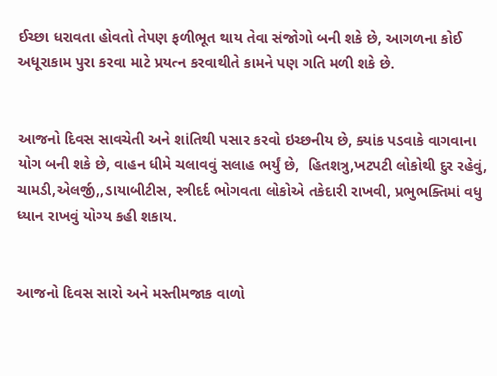ઈચ્છા ધરાવતા હોવતો તેપણ ફળીભૂત થાય તેવા સંજોગો બની શકે છે, આગળના કોઈ અધૂરાકામ પુરા કરવા માટે પ્રયત્ન કરવાથીતે કામને પણ ગતિ મળી શકે છે.


આજનો દિવસ સાવચેતી અને શાંતિથી પસાર કરવો ઇચ્છનીય છે, ક્યાંક પડવાકે વાગવાના યોગ બની શકે છે, વાહન ધીમે ચલાવવું સલાહ ભર્યું છે,  હિતશત્રુ,ખટપટી લોકોથી દુર રહેવું, ચામડી,એલર્જી,,ડાયાબીટીસ, સ્ત્રીદર્દ ભોગવતા લોકોએ તકેદારી રાખવી, પ્રભુભક્તિમાં વધુ ધ્યાન રાખવું યોગ્ય કહી શકાય.


આજનો દિવસ સારો અને મસ્તીમજાક વાળો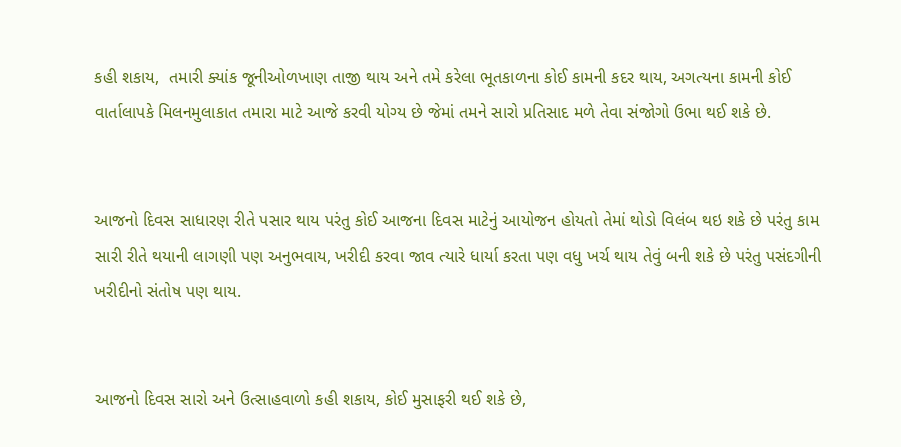કહી શકાય,  તમારી ક્યાંક જૂનીઓળખાણ તાજી થાય અને તમે કરેલા ભૂતકાળના કોઈ કામની કદર થાય, અગત્યના કામની કોઈ વાર્તાલાપકે મિલનમુલાકાત તમારા માટે આજે કરવી યોગ્ય છે જેમાં તમને સારો પ્રતિસાદ મળે તેવા સંજોગો ઉભા થઈ શકે છે.


આજનો દિવસ સાધારણ રીતે પસાર થાય પરંતુ કોઈ આજના દિવસ માટેનું આયોજન હોયતો તેમાં થોડો વિલંબ થઇ શકે છે પરંતુ કામ સારી રીતે થયાની લાગણી પણ અનુભવાય, ખરીદી કરવા જાવ ત્યારે ધાર્યા કરતા પણ વધુ ખર્ચ થાય તેવું બની શકે છે પરંતુ પસંદગીની ખરીદીનો સંતોષ પણ થાય.


આજનો દિવસ સારો અને ઉત્સાહવાળો કહી શકાય, કોઈ મુસાફરી થઈ શકે છે,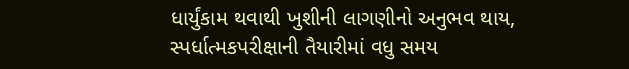ધાર્યુંકામ થવાથી ખુશીની લાગણીનો અનુભવ થાય, સ્પર્ધાત્મકપરીક્ષાની તૈયારીમાં વધુ સમય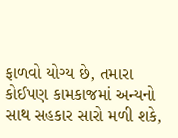ફાળવો યોગ્ય છે, તમારા કોઈપણ કામકાજમાં અન્યનો સાથ સહકાર સારો મળી શકે,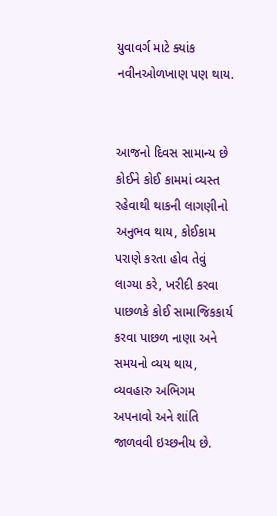યુવાવર્ગ માટે ક્યાંક નવીનઓળખાણ પણ થાય.


આજનો દિવસ સામાન્ય છે કોઈને કોઈ કામમાં વ્યસ્ત રહેવાથી થાકની લાગણીનો અનુભવ થાય, કોઈકામ પરાણે કરતા હોવ તેવું લાગ્યા કરે, ખરીદી કરવા પાછળકે કોઈ સામાજિકકાર્ય કરવા પાછળ નાણા અને સમયનો વ્યય થાય, વ્યવહારુ અભિગમ અપનાવો અને શાંતિ જાળવવી ઇચ્છનીય છે.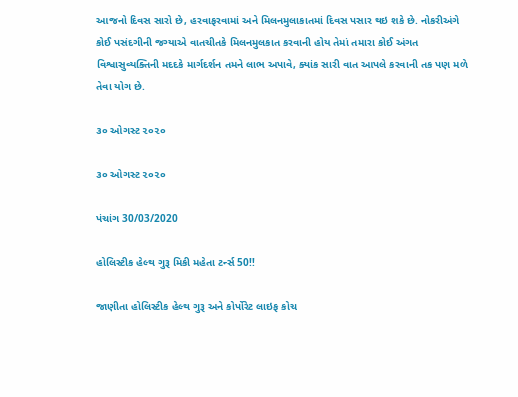આજનો દિવસ સારો છે, હરવાફરવામાં અને મિલનમુલાકાતમાં દિવસ પસાર થઇ શકે છે. નોકરીઅંગે કોઈ પસંદગીની જગ્યાએ વાતચીતકે મિલનમુલકાત કરવાની હોય તેમાં તમારા કોઈ અંગત વિશ્વાસુવ્યક્તિની મદદકે માર્ગદર્શન તમને લાભ અપાવે, ક્યાંક સારી વાત આપલે કરવાની તક પણ મળે તેવા યોગ છે.

૩૦ ઓગસ્ટ ૨૦૨૦

૩૦ ઓગસ્ટ ૨૦૨૦

પંચાંગ 30/03/2020

હોલિસ્ટીક હેલ્થ ગુરૂ મિકી મહેતા ટર્ન્સ 50!!

જાણીતા હોલિસ્ટીક હેલ્થ ગુરૂ અને કોર્પોરેટ લાઇફ કોચ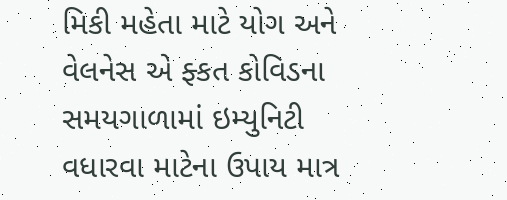મિકી મહેતા માટે યોગ અને વેલનેસ એ ફ્કત કોવિડના સમયગાળામાં ઇમ્યુનિટી વધારવા માટેના ઉપાય માત્ર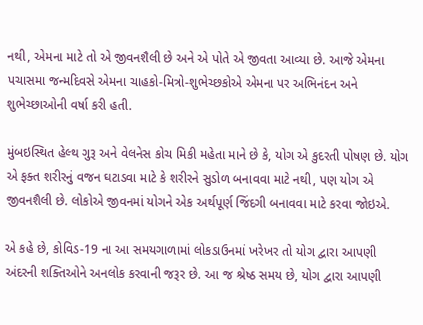નથી, એમના માટે તો એ જીવનશૈલી છે અને એ પોતે એ જીવતા આવ્યા છે. આજે એમના પચાસમા જન્મદિવસે એમના ચાહકો-મિત્રો-શુભેચ્છકોએ એમના પર અભિનંદન અને શુભેચ્છાઓની વર્ષા કરી હતી.

મુંબઇસ્થિત હેલ્થ ગુરૂ અને વેલનેસ કોચ મિકી મહેતા માને છે કે, યોગ એ કુદરતી પોષણ છે. યોગ એ ફક્ત શરીરનું વજન ઘટાડવા માટે કે શરીરને સુડોળ બનાવવા માટે નથી, પણ યોગ એ જીવનશૈલી છે. લોકોએ જીવનમાં યોગને એક અર્થપૂર્ણ જિંદગી બનાવવા માટે કરવા જોઇએ.

એ કહે છે, કોવિડ-19 ના આ સમયગાળામાં લોકડાઉનમાં ખરેખર તો યોગ દ્વારા આપણી અંદરની શક્તિઓને અનલોક કરવાની જરૂર છે. આ જ શ્રેષ્ઠ સમય છે, યોગ દ્વારા આપણી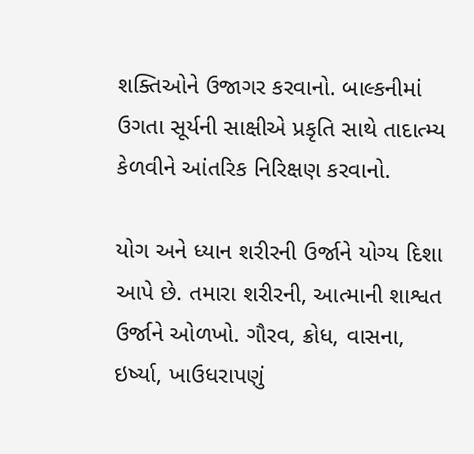શક્તિઓને ઉજાગર કરવાનો. બાલ્કનીમાં ઉગતા સૂર્યની સાક્ષીએ પ્રકૃતિ સાથે તાદાત્મ્ય કેળવીને આંતરિક નિરિક્ષણ કરવાનો.

યોગ અને ધ્યાન શરીરની ઉર્જાને યોગ્ય દિશા આપે છે. તમારા શરીરની, આત્માની શાશ્વત ઉર્જાને ઓળખો. ગૌરવ, ક્રોધ, વાસના, ઇર્ષ્યા, ખાઉધરાપણું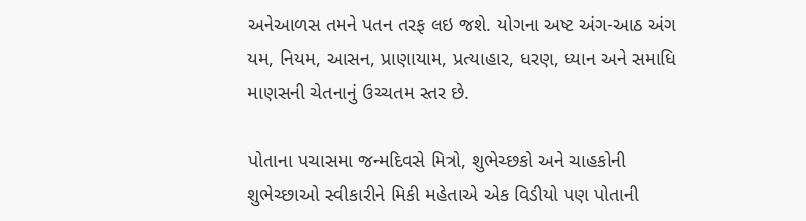અનેઆળસ તમને પતન તરફ લઇ જશે. યોગના અષ્ટ અંગ-આઠ અંગ યમ, નિયમ, આસન, પ્રાણાયામ, પ્રત્યાહાર, ધરણ, ધ્યાન અને સમાધિ માણસની ચેતનાનું ઉચ્ચતમ સ્તર છે.

પોતાના પચાસમા જન્મદિવસે મિત્રો, શુભેચ્છકો અને ચાહકોની શુભેચ્છાઓ સ્વીકારીને મિકી મહેતાએ એક વિડીયો પણ પોતાની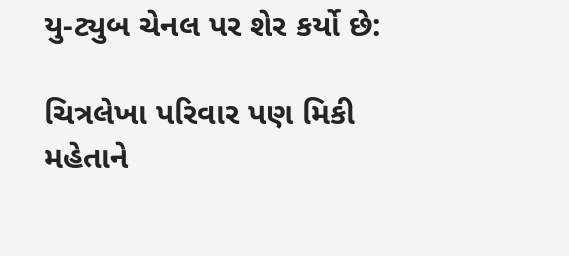યુ-ટ્યુબ ચેનલ પર શેર કર્યો છે:

ચિત્રલેખા પરિવાર પણ મિકી મહેતાને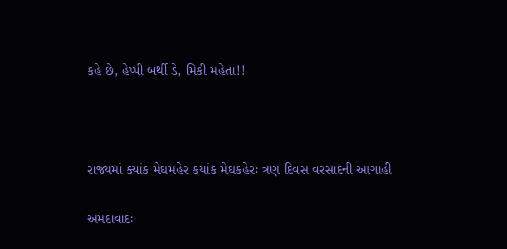કહે છે, હેપ્પી બર્થી ડે, મિકી મહેતા!!



રાજ્યમાં ક્યાંક મેઘમહેર કયાંક મેઘકહેરઃ ત્રણ દિવસ વરસાદની આગાહી

અમદાવાદઃ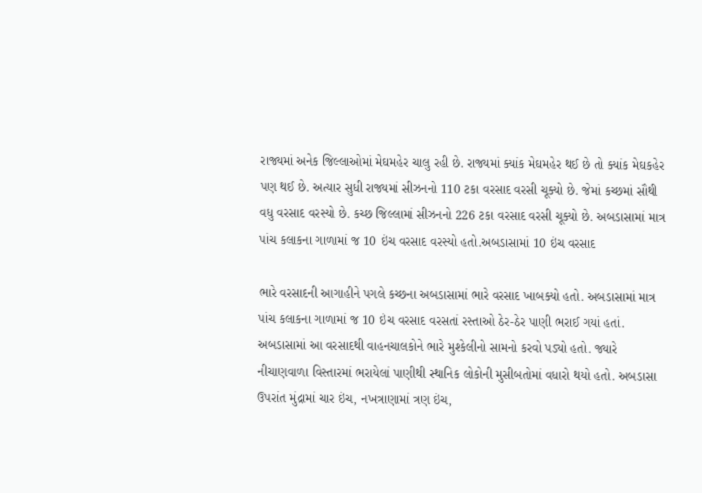રાજ્યમાં અનેક જિલ્લાઓમાં મેઘમહેર ચાલુ રહી છે. રાજ્યમાં ક્યાંક મેઘમહેર થઈ છે તો ક્યાંક મેઘકહેર પણ થઈ છે. અત્યાર સુધી રાજ્યમાં સીઝનનો 110 ટકા વરસાદ વરસી ચૂક્યો છે. જેમાં કચ્છમાં સૌથી વધુ વરસાદ વરસ્યો છે. કચ્છ જિલ્લામાં સીઝનનો 226 ટકા વરસાદ વરસી ચૂક્યો છે. અબડાસામાં માત્ર પાંચ કલાકના ગાળામાં જ 10 ઇંચ વરસાદ વરસ્યો હતો.અબડાસામાં 10 ઇંચ વરસાદ

ભારે વરસાદની આગાહીને પગલે કચ્છના અબડાસામાં ભારે વરસાદ ખાબક્યો હતો. અબડાસામાં માત્ર પાંચ કલાકના ગાળામાં જ 10 ઇંચ વરસાદ વરસતાં રસ્તાઓ ઠેર-ઠેર પાણી ભરાઈ ગયાં હતાં. અબડાસામાં આ વરસાદથી વાહનચાલકોને ભારે મુશ્કેલીનો સામનો કરવો પડ્યો હતો. જ્યારે નીચાણવાળા વિસ્તારમાં ભરાયેલાં પાણીથી સ્થાનિક લોકોની મુસીબતોમાં વધારો થયો હતો. અબડાસા ઉપરાંત મુંદ્રામાં ચાર ઇંચ, નખત્રાણામાં ત્રણ ઇંચ,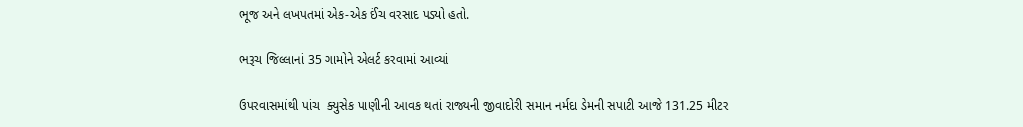ભૂજ અને લખપતમાં એક-એક ઈંચ વરસાદ પડ્યો હતો.

ભરૂચ જિલ્લાનાં 35 ગામોને એલર્ટ કરવામાં આવ્યાં

ઉપરવાસમાંથી પાંચ  ક્યુસેક પાણીની આવક થતાં રાજ્યની જીવાદોરી સમાન નર્મદા ડેમની સપાટી આજે 131.25 મીટર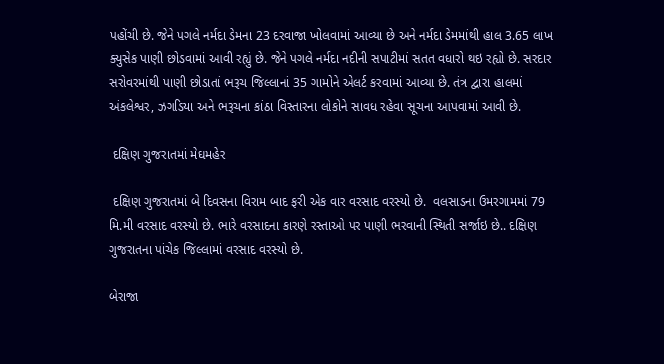પહોંચી છે. જેને પગલે નર્મદા ડેમના 23 દરવાજા ખોલવામાં આવ્યા છે અને નર્મદા ડેમમાંથી હાલ 3.65 લાખ ક્યુસેક પાણી છોડવામાં આવી રહ્યું છે. જેને પગલે નર્મદા નદીની સપાટીમાં સતત વધારો થઇ રહ્યો છે. સરદાર સરોવરમાંથી પાણી છોડાતાં ભરૂચ જિલ્લાનાં 35 ગામોને એલર્ટ કરવામાં આવ્યા છે. તંત્ર દ્વારા હાલમાં અંકલેશ્વર, ઝગડિયા અને ભરૂચના કાંઠા વિસ્તારના લોકોને સાવધ રહેવા સૂચના આપવામાં આવી છે.

 દક્ષિણ ગુજરાતમાં મેઘમહેર

 દક્ષિણ ગુજરાતમાં બે દિવસના વિરામ બાદ ફરી એક વાર વરસાદ વરસ્યો છે.  વલસાડના ઉમરગામમાં 79 મિ.મી વરસાદ વરસ્યો છે. ભારે વરસાદના કારણે રસ્તાઓ પર પાણી ભરવાની સ્થિતી સર્જાઇ છે.. દક્ષિણ ગુજરાતના પાંચેક જિલ્લામાં વરસાદ વરસ્યો છે.

બેરાજા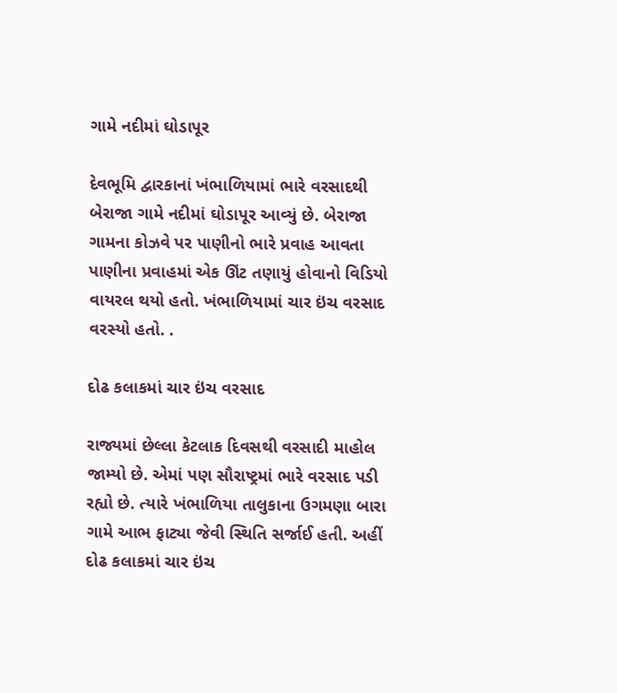ગામે નદીમાં ઘોડાપૂર

દેવભૂમિ દ્વારકાનાં ખંભાળિયામાં ભારે વરસાદથી બેરાજા ગામે નદીમાં ઘોડાપૂર આવ્યું છે. બેરાજા ગામના કોઝવે પર પાણીનો ભારે પ્રવાહ આવતા પાણીના પ્રવાહમાં એક ઊંટ તણાયું હોવાનો વિડિયો વાયરલ થયો હતો. ખંભાળિયામાં ચાર ઇંચ વરસાદ વરસ્યો હતો. .

દોઢ કલાકમાં ચાર ઇંચ વરસાદ

રાજ્યમાં છેલ્લા કેટલાક દિવસથી વરસાદી માહોલ જામ્યો છે. એમાં પણ સૌરાષ્ટ્રમાં ભારે વરસાદ પડી રહ્યો છે. ત્યારે ખંભાળિયા તાલુકાના ઉગમણા બારા ગામે આભ ફાટ્યા જેવી સ્થિતિ સર્જાઈ હતી. અહીં દોઢ કલાકમાં ચાર ઇંચ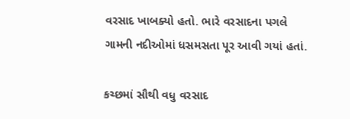વરસાદ ખાબક્યો હતો. ભારે વરસાદના પગલે ગામની નદીઓમાં ધસમસતા પૂર આવી ગયાં હતાં.

કચ્છમાં સૌથી વધુ વરસાદ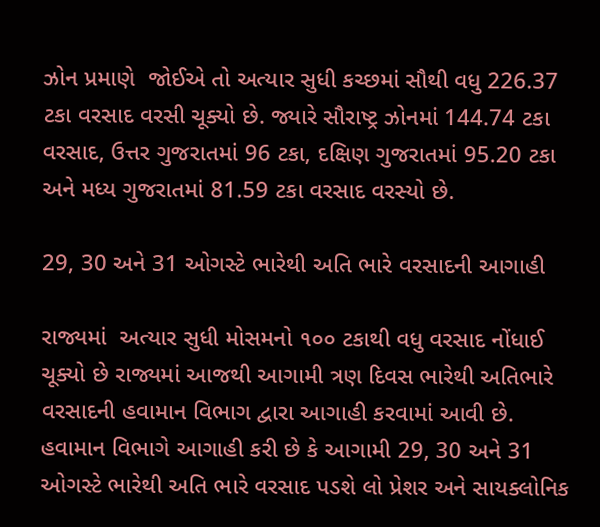ઝોન પ્રમાણે  જોઈએ તો અત્યાર સુધી કચ્છમાં સૌથી વધુ 226.37 ટકા વરસાદ વરસી ચૂક્યો છે. જ્યારે સૌરાષ્ટ્ર ઝોનમાં 144.74 ટકા વરસાદ, ઉત્તર ગુજરાતમાં 96 ટકા, દક્ષિણ ગુજરાતમાં 95.20 ટકા અને મધ્ય ગુજરાતમાં 81.59 ટકા વરસાદ વરસ્યો છે.

29, 30 અને 31 ઓગસ્ટે ભારેથી અતિ ભારે વરસાદની આગાહી

રાજ્યમાં  અત્યાર સુધી મોસમનો ૧૦૦ ટકાથી વધુ વરસાદ નોંધાઈ ચૂક્યો છે રાજ્યમાં આજથી આગામી ત્રણ દિવસ ભારેથી અતિભારે વરસાદની હવામાન વિભાગ દ્વારા આગાહી કરવામાં આવી છે. હવામાન વિભાગે આગાહી કરી છે કે આગામી 29, 30 અને 31 ઓગસ્ટે ભારેથી અતિ ભારે વરસાદ પડશે લો પ્રેશર અને સાયક્લોનિક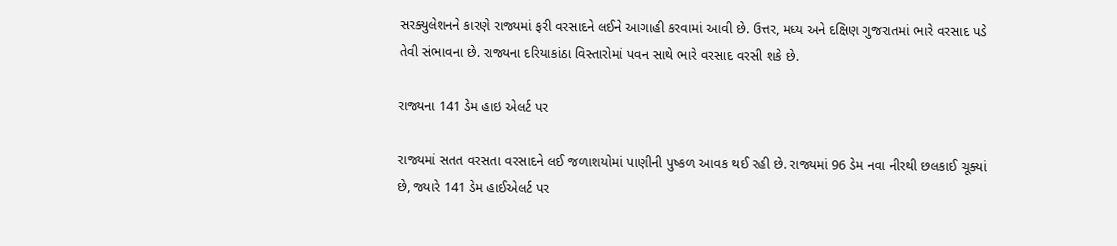સરક્યુલેશનને કારણે રાજ્યમાં ફરી વરસાદને લઈને આગાહી કરવામાં આવી છે. ઉત્તર, મધ્ય અને દક્ષિણ ગુજરાતમાં ભારે વરસાદ પડે તેવી સંભાવના છે. રાજ્યના દરિયાકાંઠા વિસ્તારોમાં પવન સાથે ભારે વરસાદ વરસી શકે છે.

રાજ્યના 141 ડેમ હાઇ એલર્ટ પર

રાજ્યમાં સતત વરસતા વરસાદને લઈ જળાશયોમાં પાણીની પુષ્કળ આવક થઈ રહી છે. રાજ્યમાં 96 ડેમ નવા નીરથી છલકાઈ ચૂક્યાં છે, જ્યારે 141 ડેમ હાઈએલર્ટ પર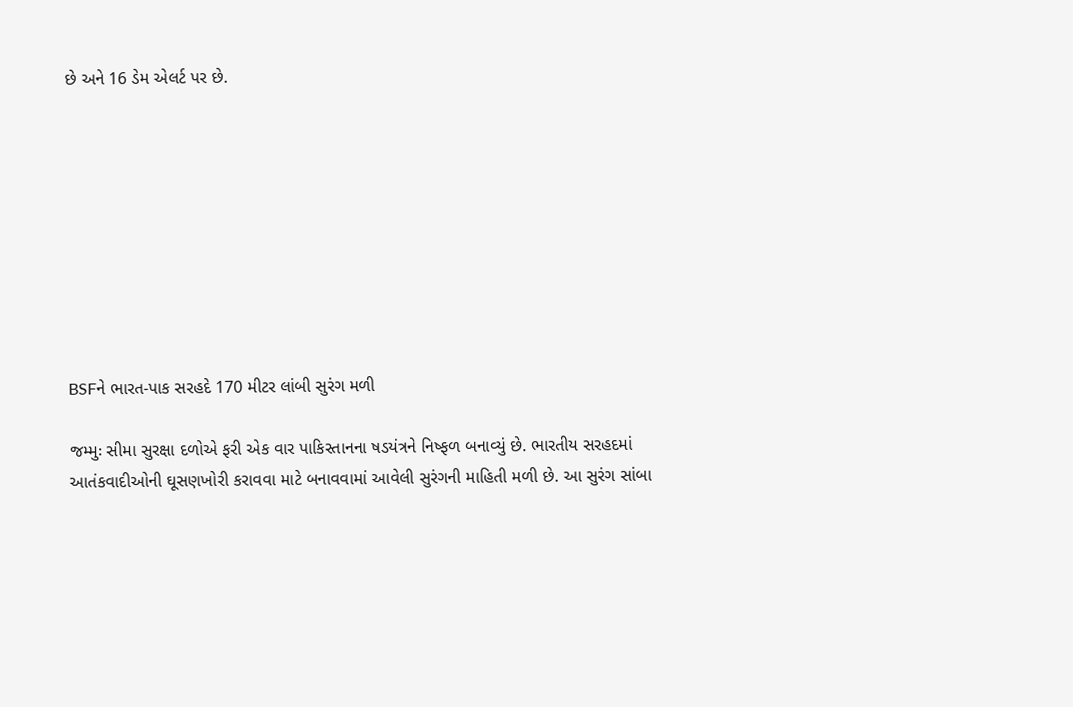છે અને 16 ડેમ એલર્ટ પર છે.









BSFને ભારત-પાક સરહદે 170 મીટર લાંબી સુરંગ મળી

જમ્મુઃ સીમા સુરક્ષા દળોએ ફરી એક વાર પાકિસ્તાનના ષડયંત્રને નિષ્ફળ બનાવ્યું છે. ભારતીય સરહદમાં આતંકવાદીઓની ઘૂસણખોરી કરાવવા માટે બનાવવામાં આવેલી સુરંગની માહિતી મળી છે. આ સુરંગ સાંબા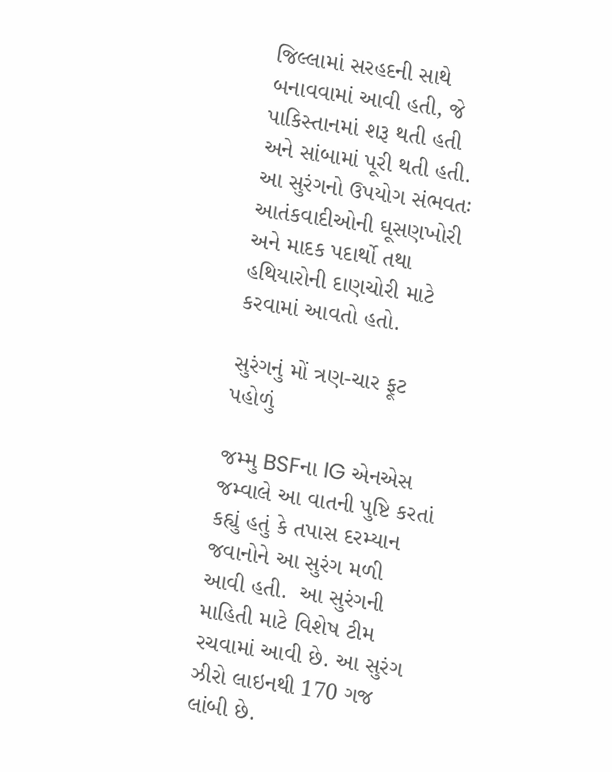જિલ્લામાં સરહદની સાથે બનાવવામાં આવી હતી, જે પાકિસ્તાનમાં શરૂ થતી હતી અને સાંબામાં પૂરી થતી હતી. આ સુરંગનો ઉપયોગ સંભવતઃ આતંકવાદીઓની ઘૂસણખોરી અને માદક પદાર્થો તથા હથિયારોની દાણચોરી માટે કરવામાં આવતો હતો.

સુરંગનું મોં ત્રણ-ચાર ફૂટ પહોળું

જમ્મુ BSFના IG એનએસ જમ્વાલે આ વાતની પુષ્ટિ કરતાં કહ્યું હતું કે તપાસ દરમ્યાન જવાનોને આ સુરંગ મળી આવી હતી.  આ સુરંગની માહિતી માટે વિશેષ ટીમ રચવામાં આવી છે. આ સુરંગ ઝીરો લાઇનથી 170 ગજ લાંબી છે.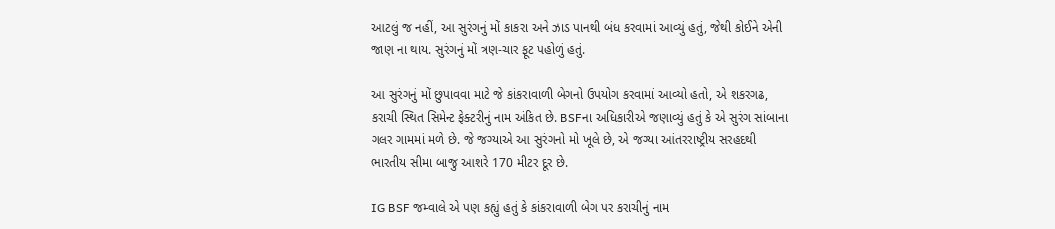આટલું જ નહીં, આ સુરંગનું મોં કાકરા અને ઝાડ પાનથી બંધ કરવામાં આવ્યું હતું, જેથી કોઈને એની જાણ ના થાય. સુરંગનું મોં ત્રણ-ચાર ફૂટ પહોળું હતું.

આ સુરંગનું મોં છુપાવવા માટે જે કાંકરાવાળી બેગનો ઉપયોગ કરવામાં આવ્યો હતો, એ શકરગઢ, કરાચી સ્થિત સિમેન્ટ ફેક્ટરીનું નામ અંકિત છે. BSFના અધિકારીએ જણાવ્યું હતું કે એ સુરંગ સાંબાના ગલર ગામમાં મળે છે. જે જગ્યાએ આ સુરંગનો મો ખૂલે છે, એ જગ્યા આંતરરાષ્ટ્રીય સરહદથી ભારતીય સીમા બાજુ આશરે 170 મીટર દૂર છે.

IG BSF જમ્વાલે એ પણ કહ્યું હતું કે કાંકરાવાળી બેગ પર કરાચીનું નામ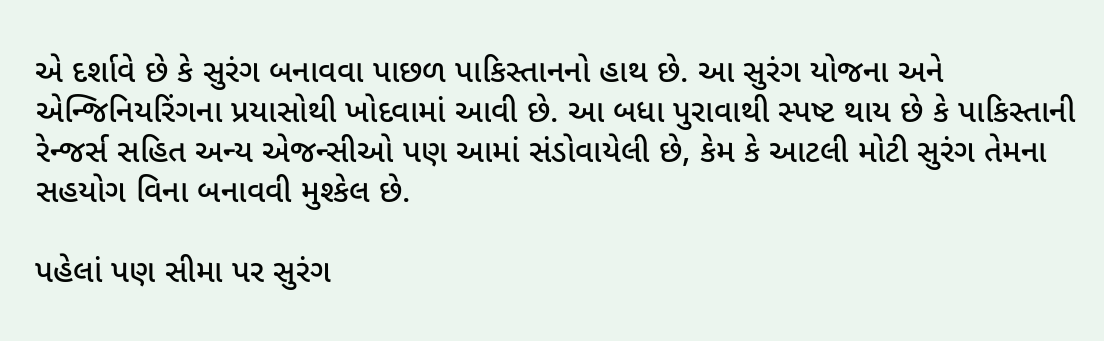એ દર્શાવે છે કે સુરંગ બનાવવા પાછળ પાકિસ્તાનનો હાથ છે. આ સુરંગ યોજના અને એન્જિનિયરિંગના પ્રયાસોથી ખોદવામાં આવી છે. આ બધા પુરાવાથી સ્પષ્ટ થાય છે કે પાકિસ્તાની રેન્જર્સ સહિત અન્ય એજન્સીઓ પણ આમાં સંડોવાયેલી છે, કેમ કે આટલી મોટી સુરંગ તેમના સહયોગ વિના બનાવવી મુશ્કેલ છે.

પહેલાં પણ સીમા પર સુરંગ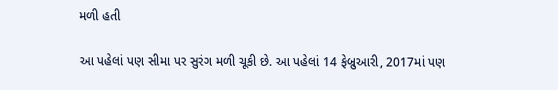મળી હતી

આ પહેલાં પણ સીમા પર સુરંગ મળી ચૂકી છે. આ પહેલાં 14 ફેબ્રુઆરી, 2017માં પણ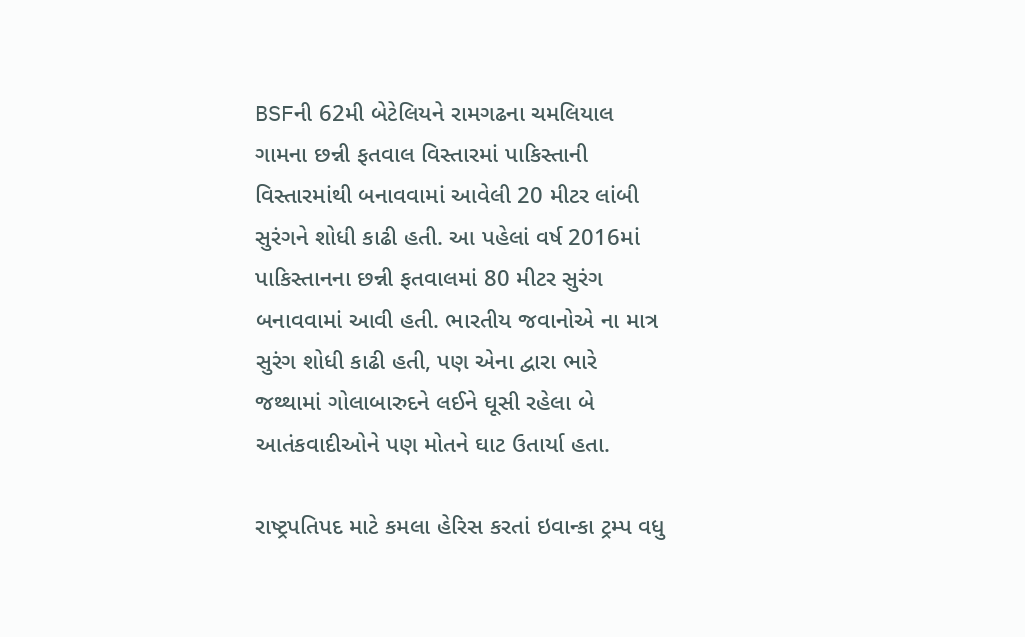BSFની 62મી બેટેલિયને રામગઢના ચમલિયાલ ગામના છન્ની ફતવાલ વિસ્તારમાં પાકિસ્તાની વિસ્તારમાંથી બનાવવામાં આવેલી 20 મીટર લાંબી સુરંગને શોધી કાઢી હતી. આ પહેલાં વર્ષ 2016માં પાકિસ્તાનના છન્ની ફતવાલમાં 80 મીટર સુરંગ બનાવવામાં આવી હતી. ભારતીય જવાનોએ ના માત્ર સુરંગ શોધી કાઢી હતી, પણ એના દ્વારા ભારે જથ્થામાં ગોલાબારુદને લઈને ઘૂસી રહેલા બે આતંકવાદીઓને પણ મોતને ઘાટ ઉતાર્યા હતા.

રાષ્ટ્રપતિપદ માટે કમલા હેરિસ કરતાં ઇવાન્કા ટ્રમ્પ વધુ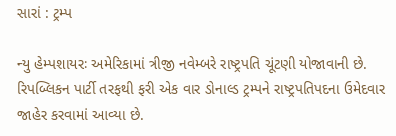સારાં : ટ્રમ્પ

ન્યુ હેમ્પશાયરઃ અમેરિકામાં ત્રીજી નવેમ્બરે રાષ્ટ્રપતિ ચૂંટણી યોજાવાની છે. રિપબ્લિકન પાર્ટી તરફથી ફરી એક વાર ડોનાલ્ડ ટ્રમ્પને રાષ્ટ્રપતિપદના ઉમેદવાર જાહેર કરવામાં આવ્યા છે.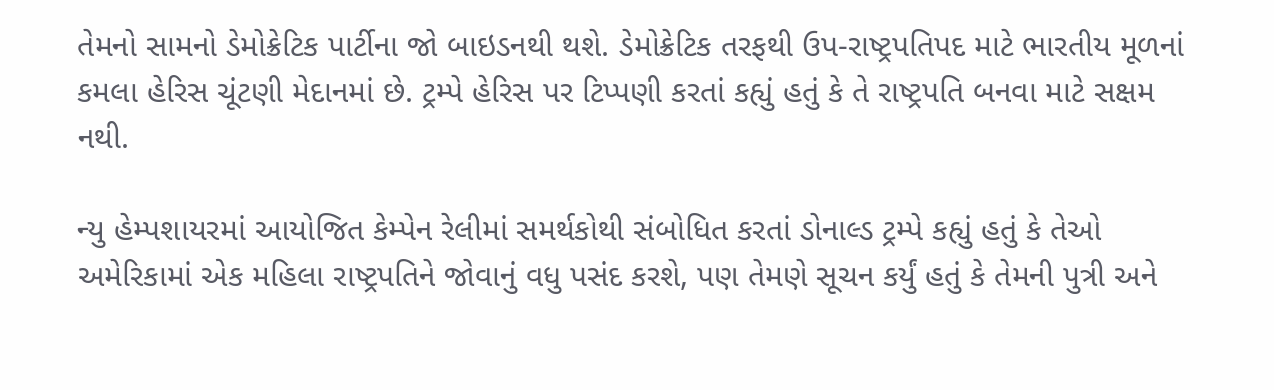તેમનો સામનો ડેમોક્રેટિક પાર્ટીના જો બાઇડનથી થશે. ડેમોક્રેટિક તરફથી ઉપ-રાષ્ટ્રપતિપદ માટે ભારતીય મૂળનાં કમલા હેરિસ ચૂંટણી મેદાનમાં છે. ટ્રમ્પે હેરિસ પર ટિપ્પણી કરતાં કહ્યું હતું કે તે રાષ્ટ્રપતિ બનવા માટે સક્ષમ નથી.

ન્યુ હેમ્પશાયરમાં આયોજિત કેમ્પેન રેલીમાં સમર્થકોથી સંબોધિત કરતાં ડોનાલ્ડ ટ્રમ્પે કહ્યું હતું કે તેઓ અમેરિકામાં એક મહિલા રાષ્ટ્રપતિને જોવાનું વધુ પસંદ કરશે, પણ તેમણે સૂચન કર્યું હતું કે તેમની પુત્રી અને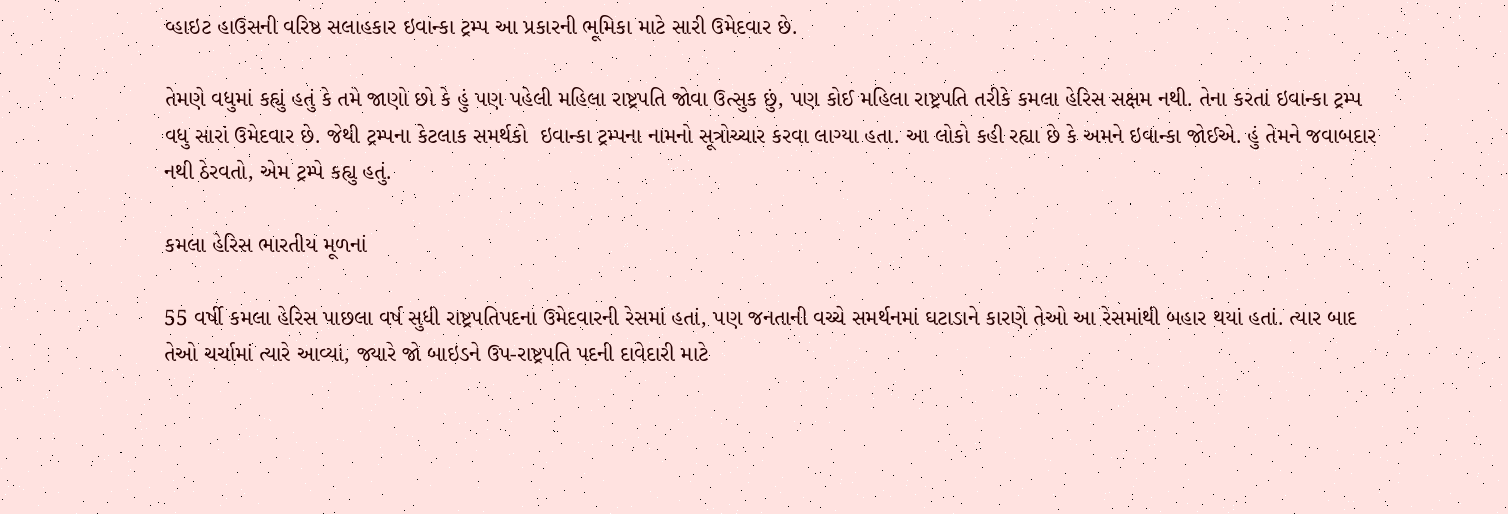વ્હાઇટ હાઉસની વરિષ્ઠ સલાહકાર ઇવાન્કા ટ્રમ્પ આ પ્રકારની ભૂમિકા માટે સારી ઉમેદવાર છે.

તેમણે વધુમાં કહ્યું હતું કે તમે જાણો છો કે હું પણ પહેલી મહિલા રાષ્ટ્રપતિ જોવા ઉત્સુક છું, પણ કોઈ મહિલા રાષ્ટ્રપતિ તરીકે કમલા હેરિસ સક્ષમ નથી. તેના કરતાં ઇવાન્કા ટ્રમ્પ વધુ સારાં ઉમેદવાર છે. જેથી ટ્રમ્પના કેટલાક સમર્થકો  ઇવાન્કા ટ્રમ્પના નામનો સૂત્રોચ્ચાર કરવા લાગ્યા હતા. આ લોકો કહી રહ્યા છે કે અમને ઇવાન્કા જોઈએ. હું તેમને જવાબદાર નથી ઠેરવતો, એમ ટ્રમ્પે કહ્યુ હતું.

કમલા હેરિસ ભારતીય મૂળનાં

55 વર્ષી કમલા હેરિસ પાછલા વર્ષ સુધી રાષ્ટ્રપતિપદના ઉમેદવારની રેસમાં હતાં, પણ જનતાની વચ્ચે સમર્થનમાં ઘટાડાને કારણે તેઓ આ રેસમાંથી બહાર થયાં હતાં. ત્યાર બાદ તેઓ ચર્ચામાં ત્યારે આવ્યાં, જ્યારે જો બાઇડને ઉપ-રાષ્ટ્રપતિ પદની દાવેદારી માટે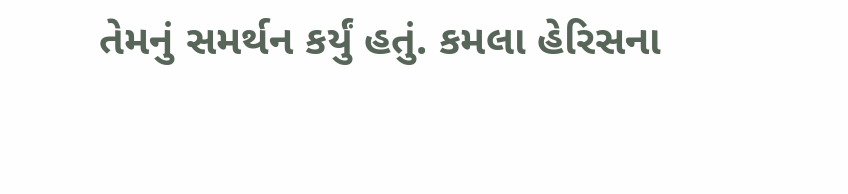તેમનું સમર્થન કર્યું હતું. કમલા હેરિસના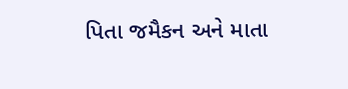પિતા જમૈકન અને માતા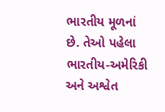ભારતીય મૂળનાં છે. તેઓ પહેલા ભારતીય-અમેરિકી અને અશ્વેત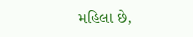મહિલા છે,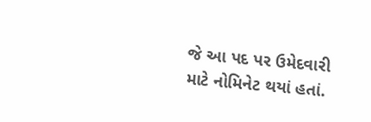જે આ પદ પર ઉમેદવારી માટે નોમિનેટ થયાં હતાં.